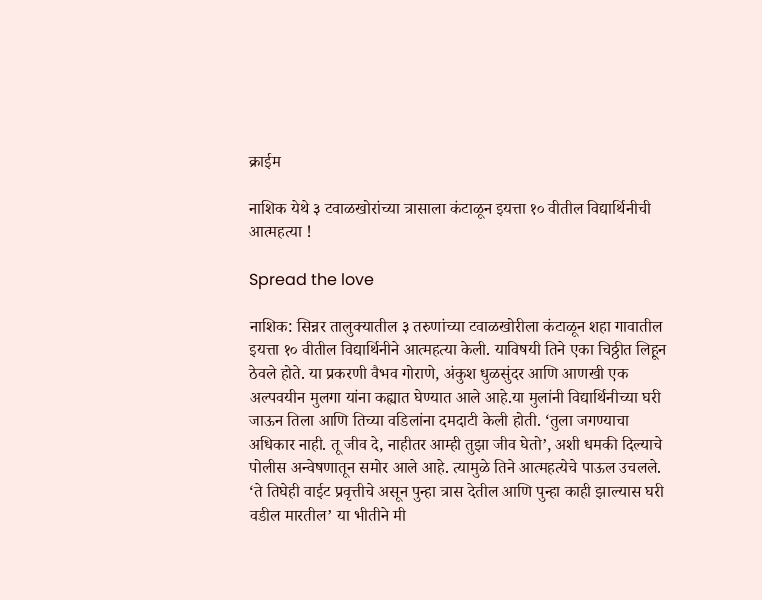क्राईम

नाशिक येथे ३ टवाळखोरांच्या त्रासाला कंटाळून इयत्ता १० वीतील विद्यार्थिनीची आत्महत्या !

Spread the love

नाशिक: सिन्नर तालुक्यातील ३ तरुणांच्या टवाळखोरीला कंटाळून शहा गावातील इयत्ता १० वीतील विद्यार्थिनीने आत्महत्या केली. याविषयी तिने एका चिठ्ठीत लिहून ठेवले होते. या प्रकरणी वैभव गोराणे, अंकुश धुळसुंदर आणि आणखी एक अल्पवयीन मुलगा यांना कह्यात घेण्यात आले आहे.या मुलांनी विद्यार्थिनीच्या घरी जाऊन तिला आणि तिच्या वडिलांना दमदाटी केली होती. ‘तुला जगण्याचा अधिकार नाही. तू जीव दे, नाहीतर आम्ही तुझा जीव घेतो’, अशी धमकी दिल्याचे पोलीस अन्वेषणातून समोर आले आहे. त्यामुळे तिने आत्महत्येचे पाऊल उचलले. ‘ते तिघेही वाईट प्रवृत्तीचे असून पुन्हा त्रास देतील आणि पुन्हा काही झाल्यास घरी वडील मारतील’ या भीतीने मी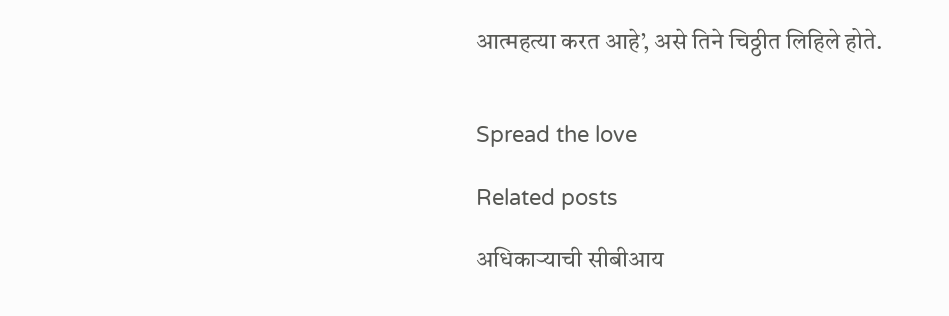आत्महत्या करत आहे’, असे तिने चिठ्ठीत लिहिले होते.


Spread the love

Related posts

अधिकार्‍याची सीबीआय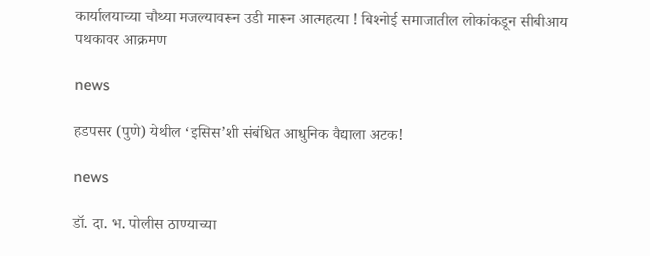कार्यालयाच्या चौथ्या मजल्यावरून उडी मारून आत्महत्या ! बिश्‍नोई समाजातील लोकांकडून सीबीआय पथकावर आक्रमण

news

हडपसर (पुणे) येथील ‘इसिस’शी संबंधित आधुनिक वैद्याला अटक!

news

डॉ. दा. भ. पोलीस ठाण्याच्या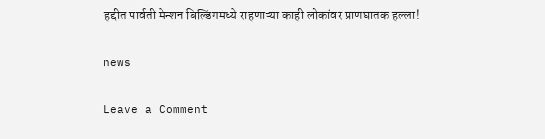हद्दीत पार्वती मेन्शन बिल्डिंगमध्ये राहणाऱ्या काही लोकांवर प्राणघातक हल्ला!

news

Leave a Comment